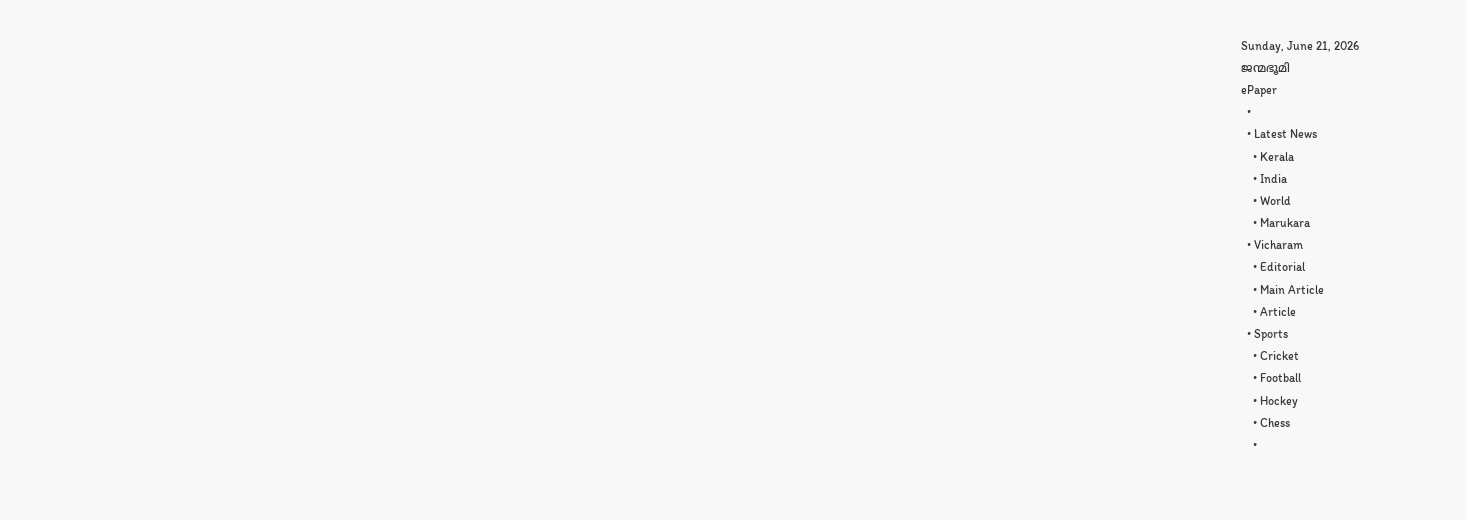Sunday, June 21, 2026
ജന്മഭൂമി
ePaper
  •
  • Latest News
    • Kerala
    • India
    • World
    • Marukara
  • Vicharam
    • Editorial
    • Main Article
    • Article
  • Sports
    • Cricket
    • Football
    • Hockey
    • Chess
    •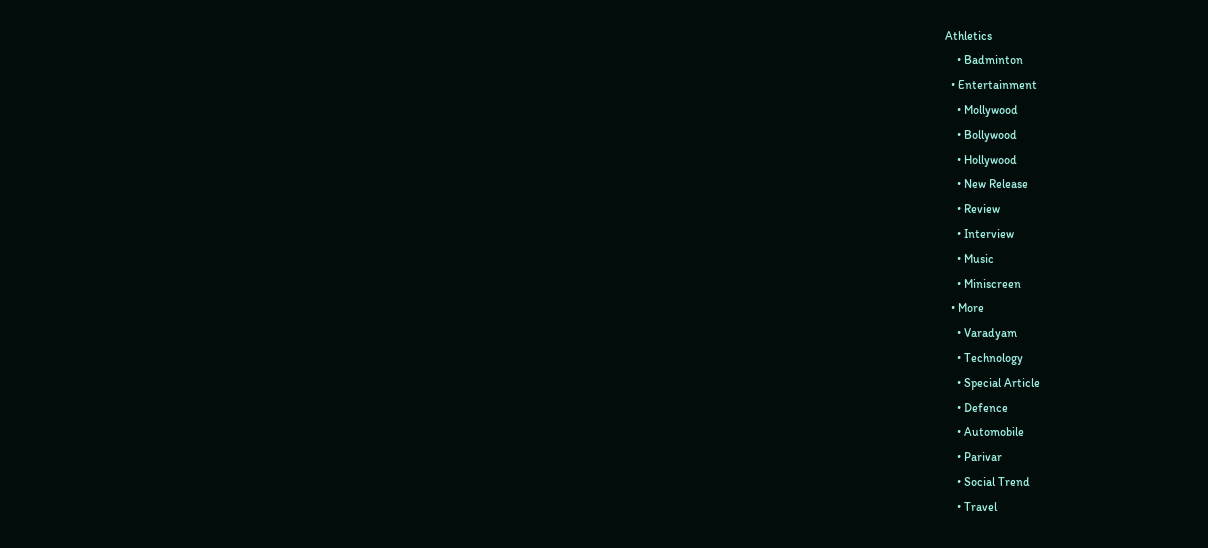Athletics
    • Badminton
  • Entertainment
    • Mollywood
    • Bollywood
    • Hollywood
    • New Release
    • Review
    • Interview
    • Music
    • Miniscreen
  • More
    • Varadyam
    • Technology
    • Special Article
    • Defence
    • Automobile
    • Parivar
    • Social Trend
    • Travel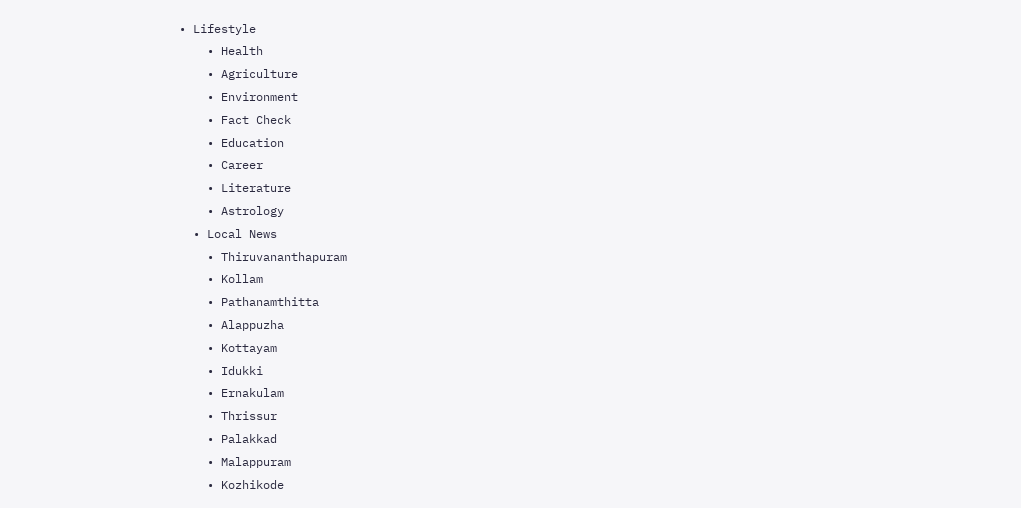• Lifestyle
    • Health
    • Agriculture
    • Environment
    • Fact Check
    • Education
    • Career
    • Literature
    • Astrology
  • Local News
    • Thiruvananthapuram
    • Kollam
    • Pathanamthitta
    • Alappuzha
    • Kottayam
    • Idukki
    • Ernakulam
    • Thrissur
    • Palakkad
    • Malappuram
    • Kozhikode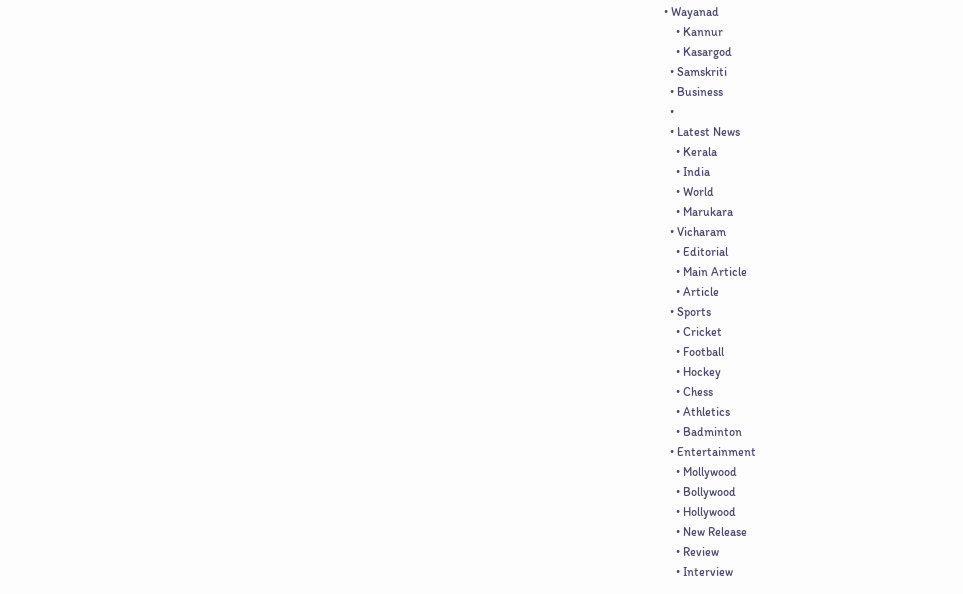• Wayanad
    • Kannur
    • Kasargod
  • Samskriti
  • Business
  •
  • Latest News
    • Kerala
    • India
    • World
    • Marukara
  • Vicharam
    • Editorial
    • Main Article
    • Article
  • Sports
    • Cricket
    • Football
    • Hockey
    • Chess
    • Athletics
    • Badminton
  • Entertainment
    • Mollywood
    • Bollywood
    • Hollywood
    • New Release
    • Review
    • Interview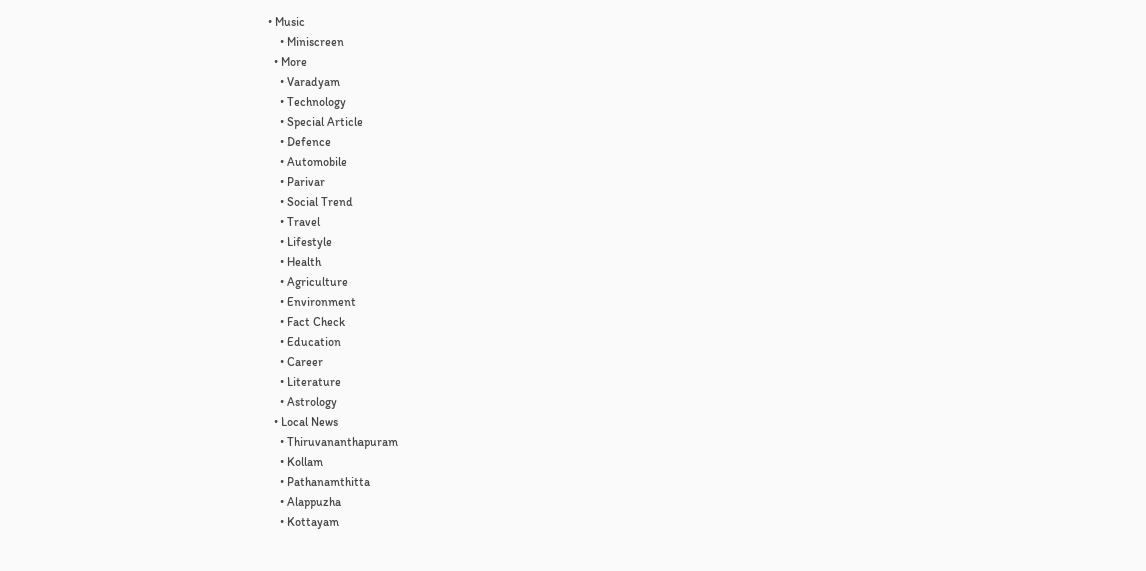• Music
    • Miniscreen
  • More
    • Varadyam
    • Technology
    • Special Article
    • Defence
    • Automobile
    • Parivar
    • Social Trend
    • Travel
    • Lifestyle
    • Health
    • Agriculture
    • Environment
    • Fact Check
    • Education
    • Career
    • Literature
    • Astrology
  • Local News
    • Thiruvananthapuram
    • Kollam
    • Pathanamthitta
    • Alappuzha
    • Kottayam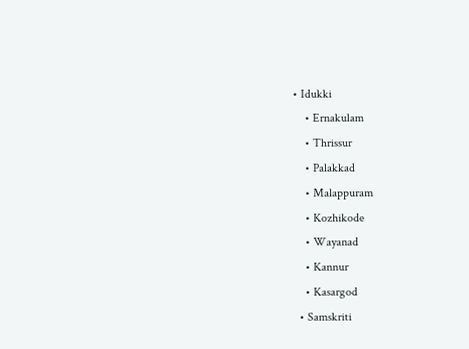• Idukki
    • Ernakulam
    • Thrissur
    • Palakkad
    • Malappuram
    • Kozhikode
    • Wayanad
    • Kannur
    • Kasargod
  • Samskriti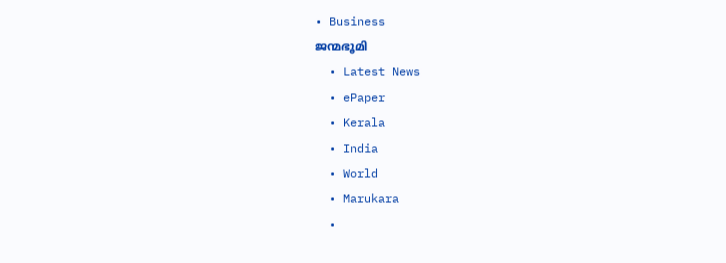• Business
ജന്മഭൂമി
  • Latest News
  • ePaper
  • Kerala
  • India
  • World
  • Marukara
  •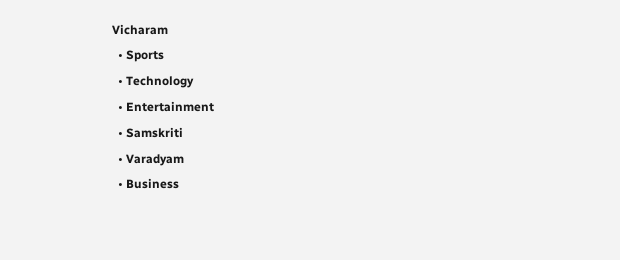Vicharam
  • Sports
  • Technology
  • Entertainment
  • Samskriti
  • Varadyam
  • Business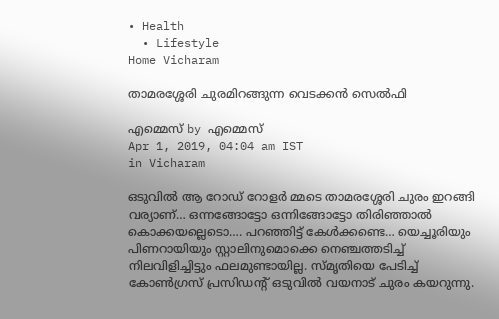• Health
  • Lifestyle
Home Vicharam

താമരശ്ശേരി ചുരമിറങ്ങുന്ന വെടക്കന്‍ സെല്‍ഫി

എമ്മെസ് by എമ്മെസ്
Apr 1, 2019, 04:04 am IST
in Vicharam

ഒടുവില്‍ ആ റോഡ് റോളര്‍ മ്മടെ താമരശ്ശേരി ചുരം ഇറങ്ങി വര്യാണ്… ഒന്നങ്ങോട്ടോ ഒന്നിങ്ങോട്ടോ തിരിഞ്ഞാല്‍ കൊക്കയല്ലെടൊ…. പറഞ്ഞിട്ട് കേള്‍ക്കണ്ടെ… യെച്ചൂരിയും പിണറായിയും സ്റ്റാലിനുമൊക്കെ നെഞ്ചത്തടിച്ച് നിലവിളിച്ചിട്ടും ഫലമുണ്ടായില്ല. സ്മൃതിയെ പേടിച്ച് കോണ്‍ഗ്രസ് പ്രസിഡന്റ് ഒടുവില്‍ വയനാട് ചുരം കയറുന്നു.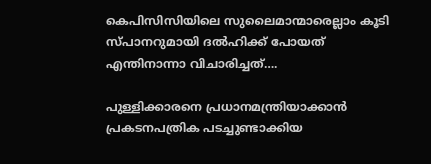കെപിസിസിയിലെ സുലൈമാന്മാരെല്ലാം കൂടി സ്പാനറുമായി ദല്‍ഹിക്ക് പോയത് എന്തിനാന്നാ വിചാരിച്ചത്….

പുള്ളിക്കാരനെ പ്രധാനമന്ത്രിയാക്കാന്‍ പ്രകടനപത്രിക പടച്ചുണ്ടാക്കിയ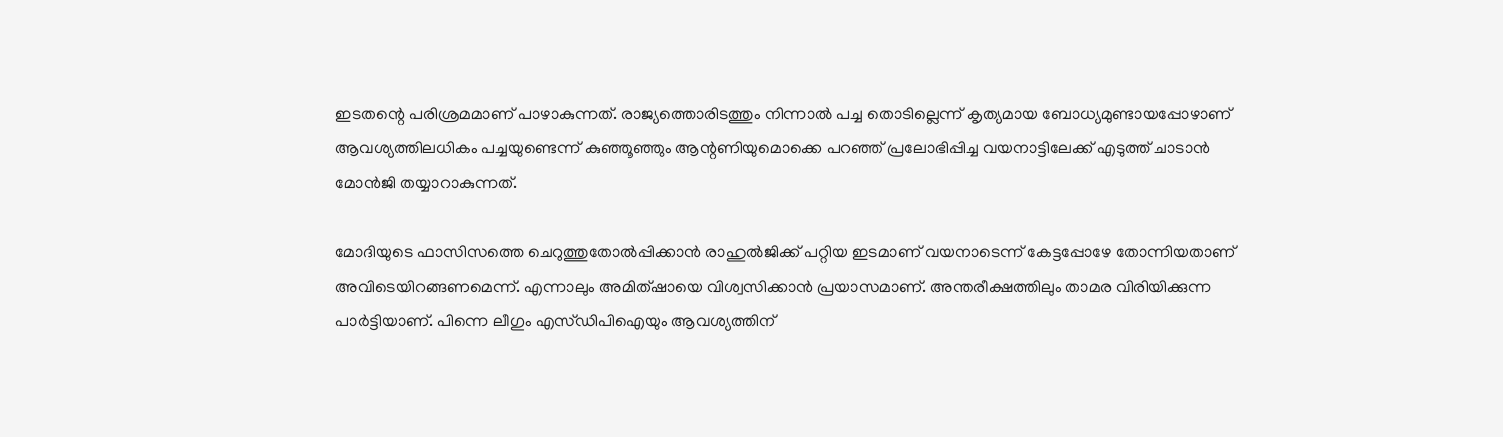ഇടതന്റെ പരിശ്രമമാണ് പാഴാകുന്നത്. രാജ്യത്തൊരിടത്തും നിന്നാല്‍ പച്ച തൊടില്ലെന്ന് കൃത്യമായ ബോധ്യമുണ്ടായപ്പോഴാണ് ആവശ്യത്തിലധികം പച്ചയുണ്ടെന്ന് കുഞ്ഞൂഞ്ഞും ആന്റണിയുമൊക്കെ പറഞ്ഞ് പ്രലോഭിപ്പിച്ച വയനാട്ടിലേക്ക് എടുത്ത് ചാടാന്‍ മോന്‍ജി തയ്യാറാകുന്നത്.

മോദിയുടെ ഫാസിസത്തെ ചെറുത്തുതോല്‍പ്പിക്കാന്‍ രാഹുല്‍ജിക്ക് പറ്റിയ ഇടമാണ് വയനാടെന്ന് കേട്ടപ്പോഴേ തോന്നിയതാണ് അവിടെയിറങ്ങണമെന്ന്. എന്നാലും അമിത്ഷായെ വിശ്വസിക്കാന്‍ പ്രയാസമാണ്. അന്തരീക്ഷത്തിലും താമര വിരിയിക്കുന്ന പാര്‍ട്ടിയാണ്. പിന്നെ ലീഗും എസ്ഡിപിഐയും ആവശ്യത്തിന്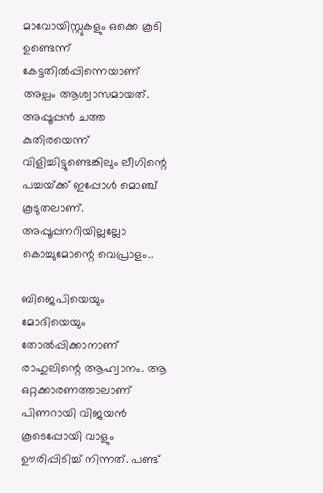മാവോയിസ്റ്റുകളും ഒക്കെ കൂടി ഉണ്ടെന്ന് കേട്ടതില്‍പ്പിന്നെയാണ് അല്പം ആശ്വാസമായത്. അപ്പൂപ്പന്‍ ചത്ത കുതിരയെന്ന് വിളിച്ചിട്ടുണ്ടെങ്കിലും ലീഗിന്റെ പച്ചയ്‌ക്ക് ഇപ്പോള്‍ മൊഞ്ച് കൂടുതലാണ്. അപ്പൂപ്പനറിയില്ലല്ലോ കൊച്ചുമോന്റെ വെപ്രാളം..

ബിജെപിയെയും മോദിയെയും തോല്‍പ്പിക്കാനാണ് രാഹുലിന്റെ ആഹ്വാനം. ആ ഒറ്റക്കാരണത്താലാണ് പിണറായി വിജയന്‍ കൂടെപ്പോയി വാളും ഊരിപ്പിടിച്ച് നിന്നത്. പണ്ട്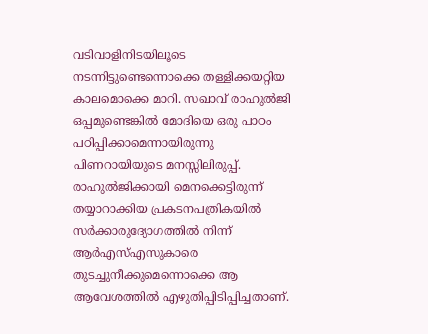വടിവാളിനിടയിലൂടെ നടന്നിട്ടുണ്ടെന്നൊക്കെ തള്ളിക്കയറ്റിയ കാലമൊക്കെ മാറി. സഖാവ് രാഹുല്‍ജി ഒപ്പമുണ്ടെങ്കില്‍ മോദിയെ ഒരു പാഠം പഠിപ്പിക്കാമെന്നായിരുന്നു പിണറായിയുടെ മനസ്സിലിരുപ്പ്. രാഹുല്‍ജിക്കായി മെനക്കെട്ടിരുന്ന് തയ്യാറാക്കിയ പ്രകടനപത്രികയില്‍ സര്‍ക്കാരുദ്യോഗത്തില്‍ നിന്ന് ആര്‍എസ്എസുകാരെ തുടച്ചുനീക്കുമെന്നൊക്കെ ആ ആവേശത്തില്‍ എഴുതിപ്പിടിപ്പിച്ചതാണ്.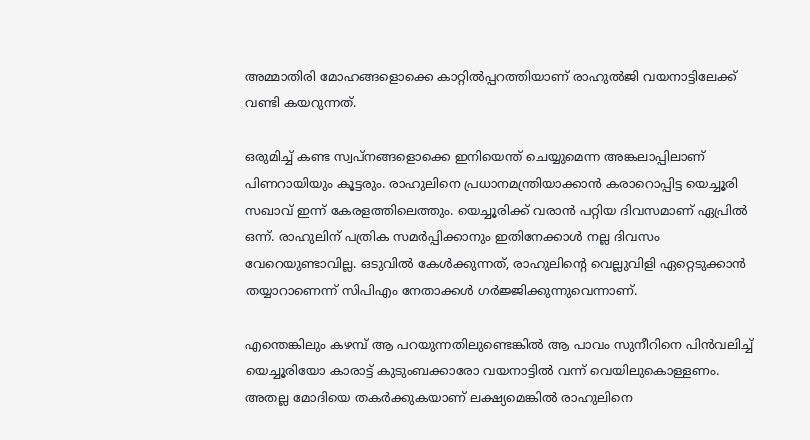അമ്മാതിരി മോഹങ്ങളൊക്കെ കാറ്റില്‍പ്പറത്തിയാണ് രാഹുല്‍ജി വയനാട്ടിലേക്ക് വണ്ടി കയറുന്നത്.

ഒരുമിച്ച് കണ്ട സ്വപ്‌നങ്ങളൊക്കെ ഇനിയെന്ത് ചെയ്യുമെന്ന അങ്കലാപ്പിലാണ് പിണറായിയും കൂട്ടരും. രാഹുലിനെ പ്രധാനമന്ത്രിയാക്കാന്‍ കരാറൊപ്പിട്ട യെച്ചൂരി സഖാവ് ഇന്ന് കേരളത്തിലെത്തും. യെച്ചൂരിക്ക് വരാന്‍ പറ്റിയ ദിവസമാണ് ഏപ്രില്‍ ഒന്ന്. രാഹുലിന് പത്രിക സമര്‍പ്പിക്കാനും ഇതിനേക്കാള്‍ നല്ല ദിവസം വേറെയുണ്ടാവില്ല. ഒടുവില്‍ കേള്‍ക്കുന്നത്, രാഹുലിന്റെ വെല്ലുവിളി ഏറ്റെടുക്കാന്‍ തയ്യാറാണെന്ന് സിപിഎം നേതാക്കള്‍ ഗര്‍ജ്ജിക്കുന്നുവെന്നാണ്.

എന്തെങ്കിലും കഴമ്പ് ആ പറയുന്നതിലുണ്ടെങ്കില്‍ ആ പാവം സുനീറിനെ പിന്‍വലിച്ച് യെച്ചൂരിയോ കാരാട്ട് കുടുംബക്കാരോ വയനാട്ടില്‍ വന്ന് വെയിലുകൊള്ളണം. അതല്ല മോദിയെ തകര്‍ക്കുകയാണ് ലക്ഷ്യമെങ്കില്‍ രാഹുലിനെ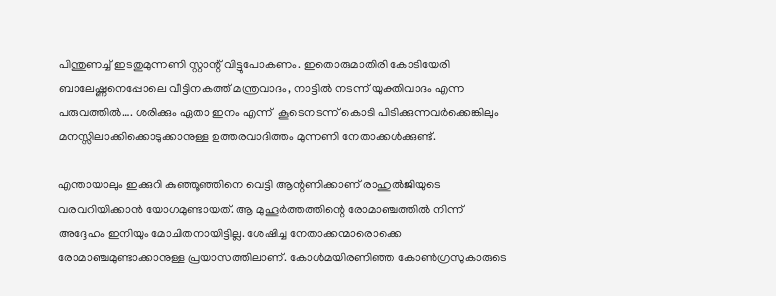പിന്തുണച്ച് ഇടതുമുന്നണി സ്റ്റാന്റ് വിട്ടുപോകണം. ഇതൊരുമാതിരി കോടിയേരി ബാലേഷ്ണനെപ്പോലെ വീട്ടിനകത്ത് മന്ത്രവാദം, നാട്ടില്‍ നടന്ന് യുക്തിവാദം എന്ന പരുവത്തില്‍…. ശരിക്കും ഏതാ ഇനം എന്ന്  കൂടെനടന്ന് കൊടി പിടിക്കുന്നവര്‍ക്കെങ്കിലും മനസ്സിലാക്കിക്കൊടുക്കാനുള്ള ഉത്തരവാദിത്തം മുന്നണി നേതാക്കള്‍ക്കുണ്ട്.

എന്തായാലും ഇക്കുറി കുഞ്ഞൂഞ്ഞിനെ വെട്ടി ആന്റണിക്കാണ് രാഹുല്‍ജിയുടെ വരവറിയിക്കാന്‍ യോഗമുണ്ടായത്. ആ മുഹൂര്‍ത്തത്തിന്റെ രോമാഞ്ചത്തില്‍ നിന്ന് അദ്ദേഹം ഇനിയും മോചിതനായിട്ടില്ല. ശേഷിച്ച നേതാക്കന്മാരൊക്കെ രോമാഞ്ചമുണ്ടാക്കാനുള്ള പ്രയാസത്തിലാണ്. കോള്‍മയിരണിഞ്ഞ കോണ്‍ഗ്രസുകാരുടെ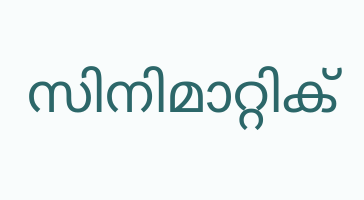സിനിമാറ്റിക്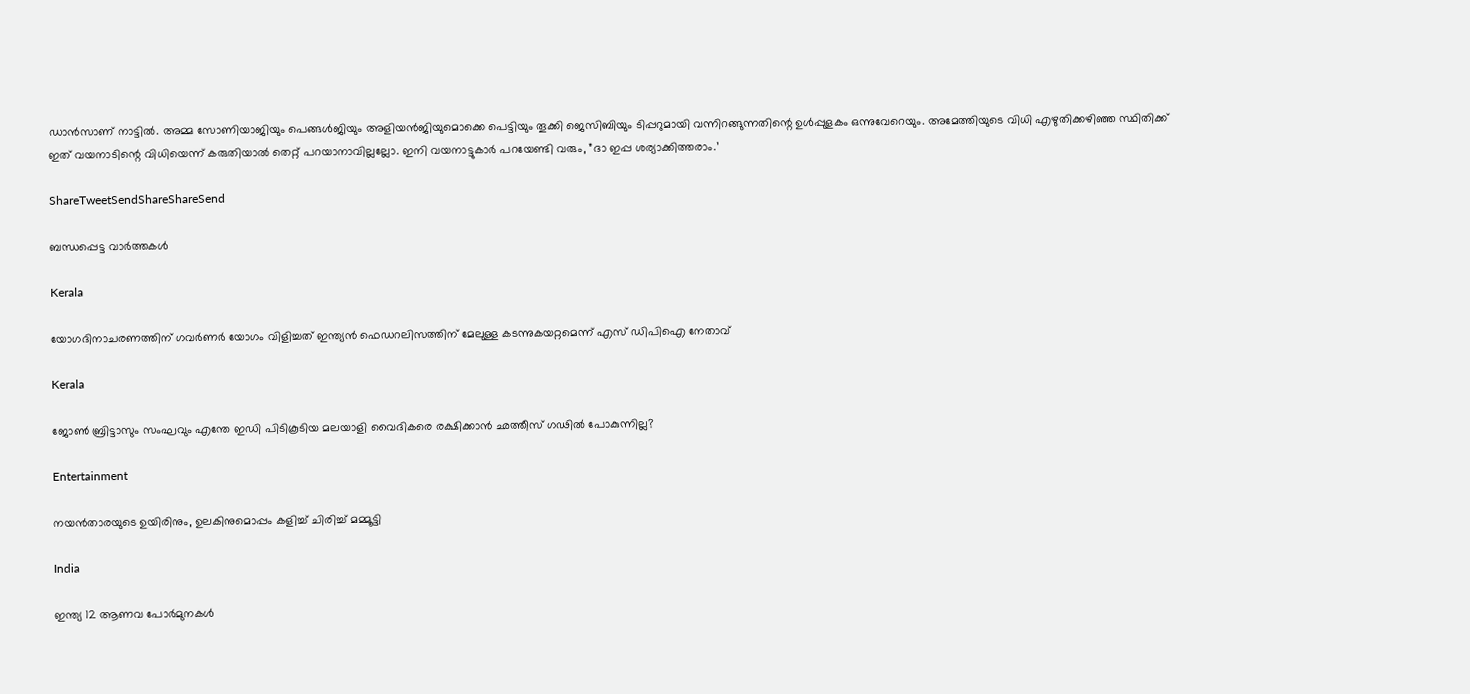ഡാന്‍സാണ് നാട്ടില്‍. അമ്മ സോണിയാജിയും പെങ്ങള്‍ജിയും അളിയന്‍ജിയുമൊക്കെ പെട്ടിയും തൂക്കി ജെസിബിയും ടിപ്പറുമായി വന്നിറങ്ങുന്നതിന്റെ ഉള്‍പ്പുളകം ഒന്നുവേറെയും. അമേത്തിയുടെ വിധി എഴുതിക്കഴിഞ്ഞ സ്ഥിതിക്ക് ഇത് വയനാടിന്റെ വിധിയെന്ന് കരുതിയാല്‍ തെറ്റ് പറയാനാവില്ലല്ലോ. ഇനി വയനാട്ടുകാര്‍ പറയേണ്ടി വരും, ”ദാ ഇപ്പ ശര്യാക്കിത്തരാം.’

ShareTweetSendShareShareSend

ബന്ധപ്പെട്ട വാര്‍ത്തകള്‍

Kerala

യോഗദിനാചരണത്തിന് ഗവര്‍ണര്‍ യോഗം വിളിച്ചത് ഇന്ത്യന്‍ ഫെഡറലിസത്തിന് മേലുള്ള കടന്നുകയറ്റമെന്ന് എസ് ഡിപിഐ നേതാവ്

Kerala

ജോണ്‍ ബ്രിട്ടാസും സംഘവും എന്തേ ഇഡി പിടികൂടിയ മലയാളി വൈദികരെ രക്ഷിക്കാന്‍ ഛത്തീസ് ഗഢില്‍ പോകുന്നില്ല?

Entertainment

നയൻതാരയുടെ ഉയിരിനും, ഉലകിനുമൊപ്പം കളിച്ച് ചിരിച്ച് മമ്മൂട്ടി

India

ഇന്ത്യ 12 ആണവ പോര്‍മുനകള്‍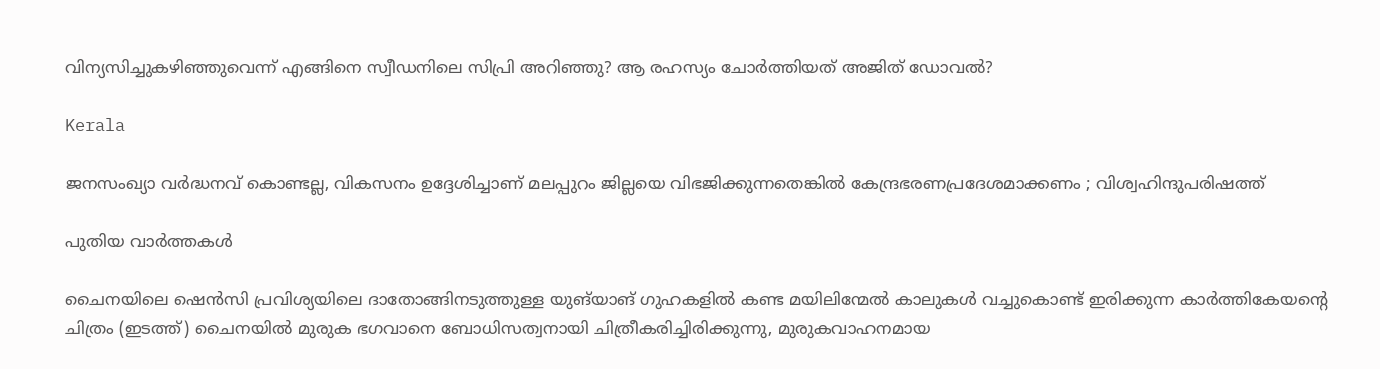വിന്യസിച്ചുകഴിഞ്ഞുവെന്ന് എങ്ങിനെ സ്വീഡനിലെ സിപ്രി അറിഞ്ഞു? ആ രഹസ്യം ചോര്‍ത്തിയത് അജിത് ഡോവല്‍?

Kerala

ജനസംഖ്യാ വർദ്ധനവ് കൊണ്ടല്ല, വികസനം ഉദ്ദേശിച്ചാണ് മലപ്പുറം ജില്ലയെ വിഭജിക്കുന്നതെങ്കിൽ കേന്ദ്രഭരണപ്രദേശമാക്കണം ; വിശ്വഹിന്ദുപരിഷത്ത്

പുതിയ വാര്‍ത്തകള്‍

ചൈനയിലെ ഷെൻസി പ്രവിശ്യയിലെ ദാതോങ്ങിനടുത്തുള്ള യുങ്‌യാങ് ഗുഹകളിൽ കണ്ട മയിലിന്മേൽ കാലുകൾ വച്ചുകൊണ്ട് ഇരിക്കുന്ന കാർത്തികേയന്‍റെ ചിത്രം (ഇടത്ത്) ചൈനയില്‍ മുരുക ഭഗവാനെ ബോധിസത്വനായി ചിത്രീകരിച്ചിരിക്കുന്നു, മുരുകവാഹനമായ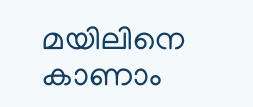മയിലിനെ കാണാം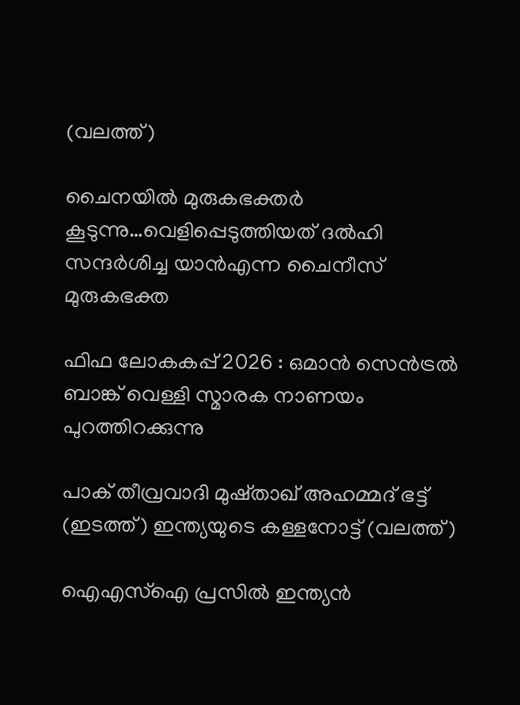(വലത്ത്)

ചൈനയില്‍ മുരുകഭക്തര്‍ കൂടുന്നു…വെളിപ്പെടുത്തിയത് ദല്‍ഹി സന്ദര്‍ശിച്ച യാന്‍എന്ന ചൈനീസ് മുരുകഭക്ത

ഫിഫ ലോകകപ്പ് 2026 : ഒമാൻ സെൻട്രൽ ബാങ്ക് വെള്ളി സ്മാരക നാണയം പുറത്തിറക്കുന്നു

പാക് തീവ്രവാദി മുഷ്താഖ് അഹമ്മദ് ഭട്ട് (ഇടത്ത്) ഇന്ത്യയുടെ കള്ളനോട്ട് (വലത്ത്)

ഐഎസ്ഐ പ്രസില്‍ ഇന്ത്യന്‍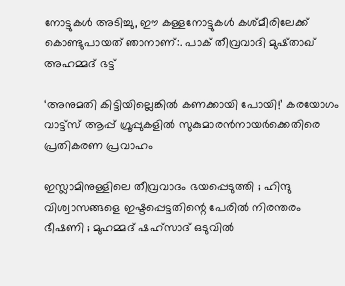നോട്ടുകള്‍ അടിച്ചു, ഈ കള്ളനോട്ടുകള്‍ കശ്മീരിലേക്ക് കൊണ്ടുപായത് ഞാനാണ്:. പാക് തീവ്രവാദി മുഷ്താഖ് അഹമ്മദ് ഭട്ട്

‘അനുമതി കിട്ടിയില്ലെങ്കില്‍ കണക്കായി പോയി!’ കരയോഗം വാട്ട്‌സ് ആപ്പ് ഗ്രൂപ്പുകളില്‍ സുകുമാരന്‍നായര്‍ക്കെതിരെ പ്രതികരണ പ്രവാഹം

ഇസ്ലാമിനുള്ളിലെ തീവ്രവാദം ഭയപ്പെടുത്തി ; ഹിന്ദു വിശ്വാസങ്ങളെ ഇഷ്ടപ്പെട്ടതിന്റെ പേരിൽ നിരന്തരം ഭീഷണി ; മുഹമ്മദ് ഷഹ്സാദ് ഒടുവിൽ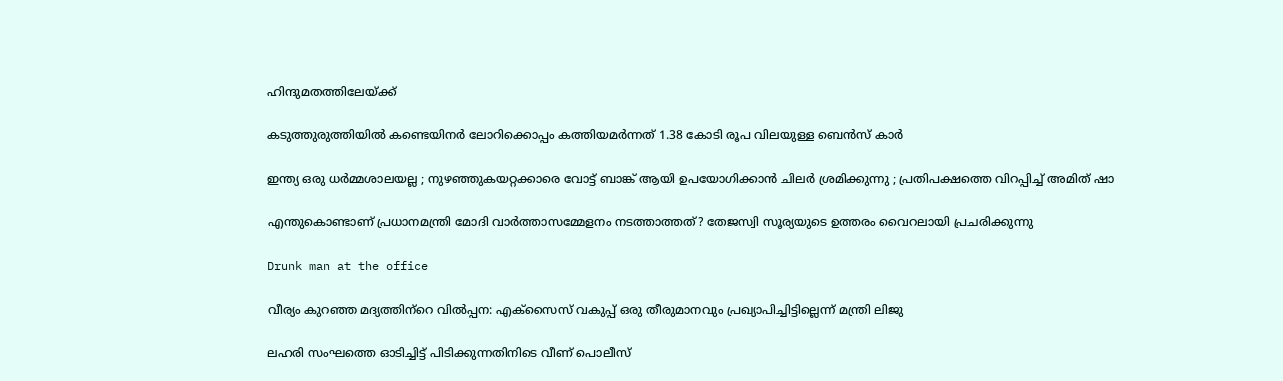ഹിന്ദുമതത്തിലേയ്‌ക്ക്

കടുത്തുരുത്തിയില്‍ കണ്ടെയിനര്‍ ലോറിക്കൊപ്പം കത്തിയമര്‍ന്നത് 1.38 കോടി രൂപ വിലയുള്ള ബെന്‍സ് കാര്‍

ഇന്ത്യ ഒരു ധർമ്മശാലയല്ല ; നുഴഞ്ഞുകയറ്റക്കാരെ വോട്ട് ബാങ്ക് ആയി ഉപയോഗിക്കാൻ ചിലർ ശ്രമിക്കുന്നു ; പ്രതിപക്ഷത്തെ വിറപ്പിച്ച് അമിത് ഷാ

എന്തുകൊണ്ടാണ് പ്രധാനമന്ത്രി മോദി വാര്‍ത്താസമ്മേളനം നടത്താത്തത്? തേജസ്വി സൂര്യയുടെ ഉത്തരം വൈറലായി പ്രചരിക്കുന്നു

Drunk man at the office

വീര്യം കുറഞ്ഞ മദ്യത്തിന്‌റെ വില്‍പ്പന: എക്സൈസ് വകുപ്പ് ഒരു തീരുമാനവും പ്രഖ്യാപിച്ചിട്ടില്ലെന്ന് മന്ത്രി ലിജു

ലഹരി സംഘത്തെ ഓടിച്ചിട്ട് പിടിക്കുന്നതിനിടെ വീണ് പൊലീസ്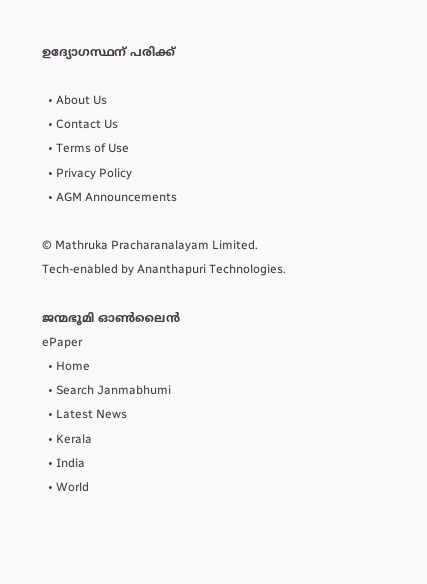ഉദ്യോഗസ്ഥന് പരിക്ക്

  • About Us
  • Contact Us
  • Terms of Use
  • Privacy Policy
  • AGM Announcements

© Mathruka Pracharanalayam Limited.
Tech-enabled by Ananthapuri Technologies.

ജന്മഭൂമി ഓണ്‍ലൈന്‍
ePaper
  • Home
  • Search Janmabhumi
  • Latest News
  • Kerala
  • India
  • World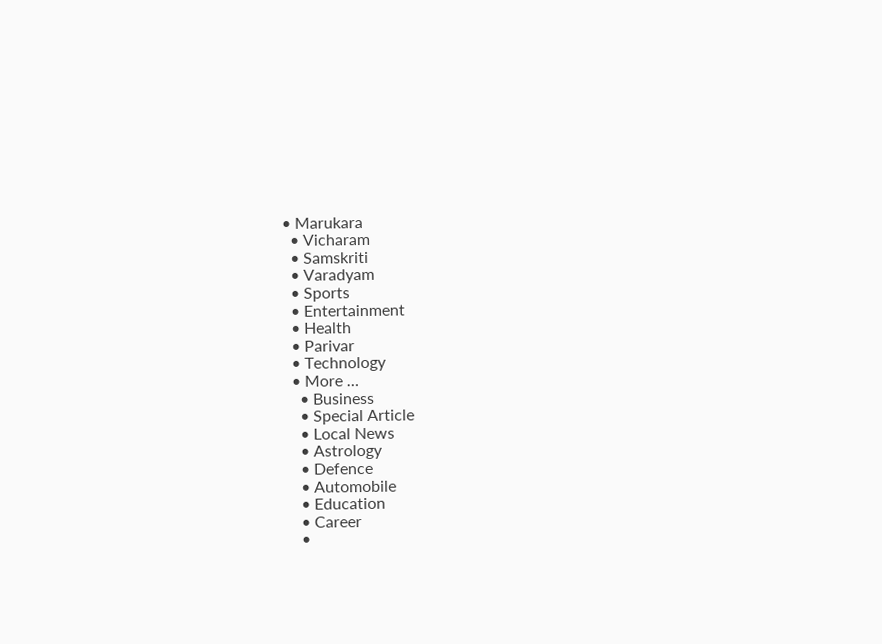• Marukara
  • Vicharam
  • Samskriti
  • Varadyam
  • Sports
  • Entertainment
  • Health
  • Parivar
  • Technology
  • More …
    • Business
    • Special Article
    • Local News
    • Astrology
    • Defence
    • Automobile
    • Education
    • Career
    •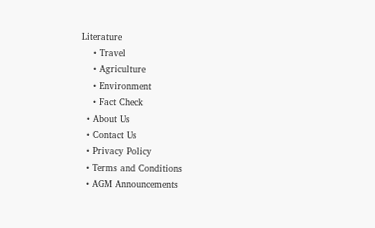Literature
    • Travel
    • Agriculture
    • Environment
    • Fact Check
  • About Us
  • Contact Us
  • Privacy Policy
  • Terms and Conditions
  • AGM Announcements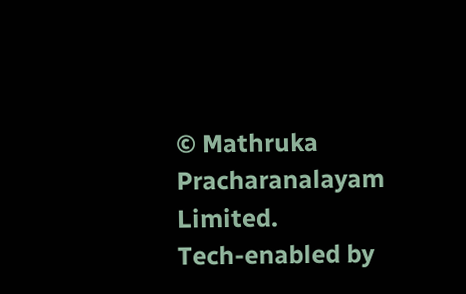© Mathruka Pracharanalayam Limited.
Tech-enabled by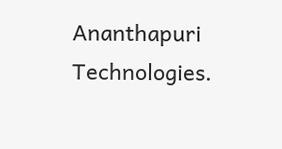Ananthapuri Technologies.